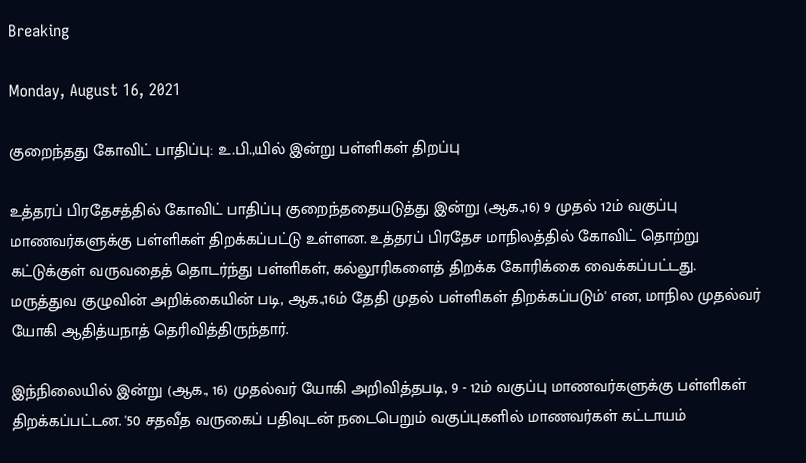Breaking

Monday, August 16, 2021

குறைந்தது கோவிட் பாதிப்பு: உ.பி.,யில் இன்று பள்ளிகள் திறப்பு

உத்தரப் பிரதேசத்தில் கோவிட் பாதிப்பு குறைந்ததையடுத்து இன்று (ஆக.,16) 9 முதல் 12ம் வகுப்பு மாணவர்களுக்கு பள்ளிகள் திறக்கப்பட்டு உள்ளன. உத்தரப் பிரதேச மாநிலத்தில் கோவிட் தொற்று கட்டுக்குள் வருவதைத் தொடர்ந்து பள்ளிகள், கல்லூரிகளைத் திறக்க கோரிக்கை வைக்கப்பட்டது. மருத்துவ குழுவின் அறிக்கையின் படி, ஆக.,16ம் தேதி முதல் பள்ளிகள் திறக்கப்படும்' என, மாநில முதல்வர் யோகி ஆதித்யநாத் தெரிவித்திருந்தார்.

இந்நிலையில் இன்று (ஆக., 16) முதல்வர் யோகி அறிவித்தபடி, 9 - 12ம் வகுப்பு மாணவர்களுக்கு பள்ளிகள் திறக்கப்பட்டன. '50 சதவீத வருகைப் பதிவுடன் நடைபெறும் வகுப்புகளில் மாணவர்கள் கட்டாயம்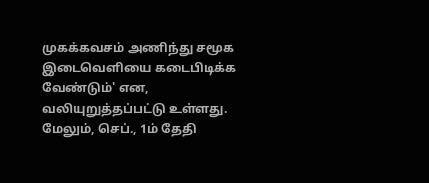முகக்கவசம் அணிந்து சமூக இடைவெளியை கடைபிடிக்க வேண்டும்' என, வலியுறுத்தப்பட்டு உள்ளது. மேலும், செப்., 1ம் தேதி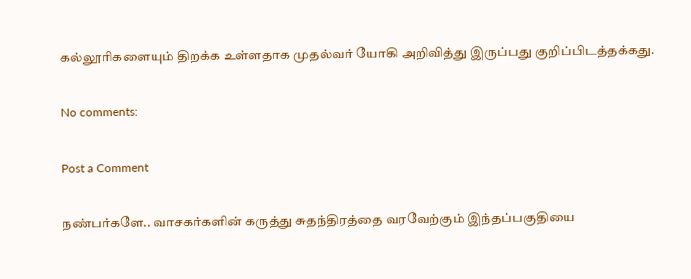கல்லூரிகளையும் திறக்க உள்ளதாக முதல்வர் யோகி அறிவித்து இருப்பது குறிப்பிடத்தக்கது.

No comments:

Post a Comment

நண்பர்களே.. வாசகர்களின் கருத்து சுதந்திரத்தை வரவேற்கும் இந்தப்பகுதியை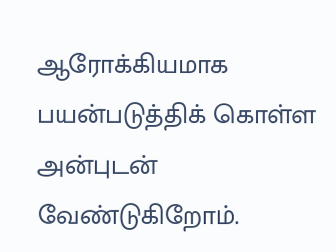ஆரோக்கியமாக பயன்படுத்திக் கொள்ள அன்புடன் வேண்டுகிறோம்.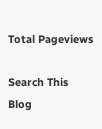Total Pageviews

Search This Blog